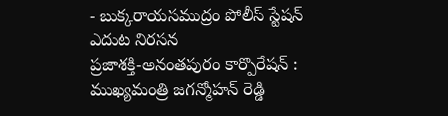- బుక్కరాయసముద్రం పోలీస్ స్టేషన్ ఎదుట నిరసన
ప్రజాశక్తి-అనంతపురం కార్పొరేషన్ : ముఖ్యమంత్రి జగన్మోహన్ రెడ్డి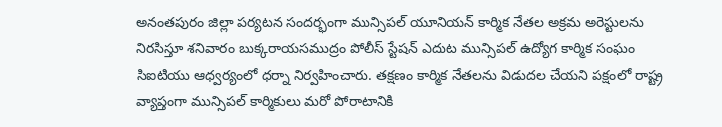అనంతపురం జిల్లా పర్యటన సందర్భంగా మున్సిపల్ యూనియన్ కార్మిక నేతల అక్రమ అరెస్టులను నిరసిస్తూ శనివారం బుక్కరాయసముద్రం పోలీస్ స్టేషన్ ఎదుట మున్సిపల్ ఉద్యోగ కార్మిక సంఘం సిఐటియు ఆధ్వర్యంలో ధర్నా నిర్వహించారు. తక్షణం కార్మిక నేతలను విడుదల చేయని పక్షంలో రాష్ట్ర వ్యాప్తంగా మున్సిపల్ కార్మికులు మరో పోరాటానికి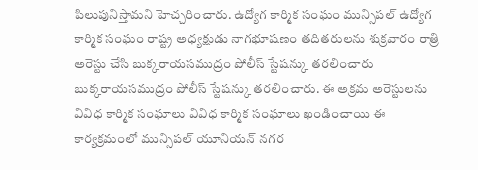పిలుపునిస్తామని హెచ్చరించారు. ఉద్యోగ కార్మిక సంఘం మున్సిపల్ ఉద్యోగ కార్మిక సంఘం రాష్ట్ర అధ్యక్షుడు నాగభూషణం తదితరులను శుక్రవారం రాత్రి అరెస్టు చేసి బుక్కరాయసముద్రం పోలీస్ స్టేషన్కు తరలించారు బుక్కరాయసముద్రం పోలీస్ స్టేషన్కు తరలించారు. ఈ అక్రమ అరెస్టులను వివిధ కార్మిక సంఘాలు వివిధ కార్మిక సంఘాలు ఖండించాయి ఈ కార్యక్రమంలో మున్సిపల్ యూనియన్ నగర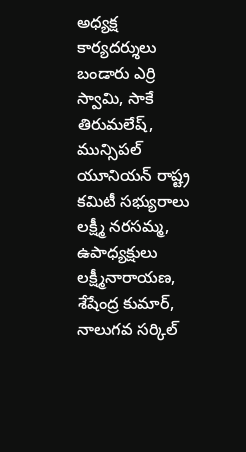అధ్యక్ష కార్యదర్శులు బండారు ఎర్రి స్వామి, సాకే తిరుమలేష్, మున్సిపల్ యూనియన్ రాష్ట్ర కమిటీ సభ్యురాలు లక్ష్మీ నరసమ్మ, ఉపాధ్యక్షులు లక్ష్మీనారాయణ, శేషేంద్ర కుమార్, నాలుగవ సర్కిల్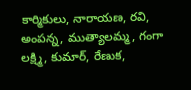కార్మికులు, నారాయణ, రవి, అంపన్న, ముత్యాలమ్మ, గంగా లక్ష్మి, కుమార్, రేణుక,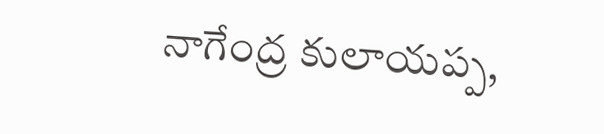నాగేంద్ర కులాయప్ప,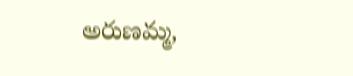అరుణమ్మ,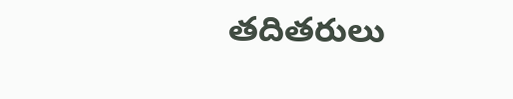తదితరులు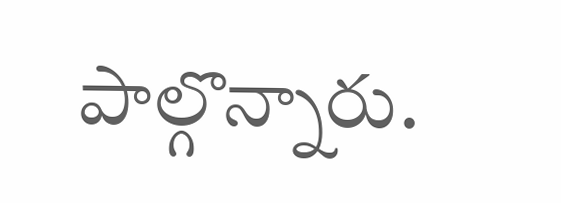పాల్గొన్నారు.